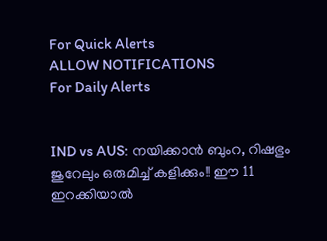For Quick Alerts
ALLOW NOTIFICATIONS
For Daily Alerts


IND vs AUS: നയിക്കാന്‍ ബുംറ, റിഷഭും ജുറേലും ഒരുമിച്ച് കളിക്കും!! ഈ 11 ഇറക്കിയാല്‍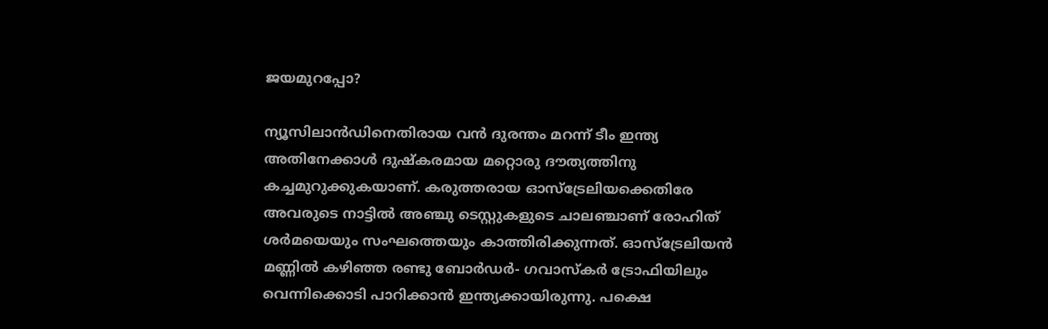ജയമുറപ്പോ?

ന്യൂസിലാന്‍ഡിനെതിരായ വന്‍ ദുരന്തം മറന്ന് ടീം ഇന്ത്യ അതിനേക്കാള്‍ ദുഷ്‌കരമായ മറ്റൊരു ദൗത്യത്തിനു കച്ചമുറുക്കുകയാണ്. കരുത്തരായ ഓസ്‌ട്രേലിയക്കെതിരേ അവരുടെ നാട്ടില്‍ അഞ്ചു ടെസ്റ്റുകളുടെ ചാലഞ്ചാണ് രോഹിത് ശര്‍മയെയും സംഘത്തെയും കാത്തിരിക്കുന്നത്. ഓസ്‌ട്രേലിയന്‍ മണ്ണില്‍ കഴിഞ്ഞ രണ്ടു ബോര്‍ഡര്‍- ഗവാസ്‌കര്‍ ട്രോഫിയിലും വെന്നിക്കൊടി പാറിക്കാന്‍ ഇന്ത്യക്കായിരുന്നു. പക്ഷെ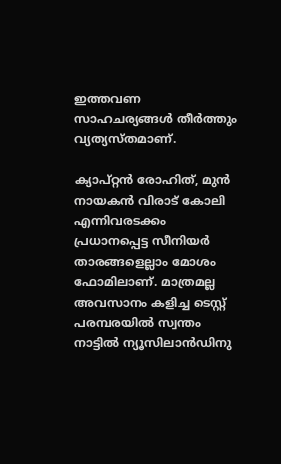ഇത്തവണ സാഹചര്യങ്ങള്‍ തീര്‍ത്തും വ്യത്യസ്തമാണ്.

ക്യാപ്റ്റന്‍ രോഹിത്, മുന്‍ നായകന്‍ വിരാട് കോലി എന്നിവരടക്കം പ്രധാനപ്പെട്ട സീനിയര്‍ താരങ്ങളെല്ലാം മോശം ഫോമിലാണ്. മാത്രമല്ല അവസാനം കളിച്ച ടെസ്റ്റ് പരമ്പരയില്‍ സ്വന്തം നാട്ടില്‍ ന്യൂസിലാന്‍ഡിനു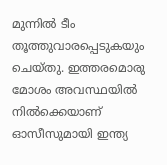മുന്നില്‍ ടീം തൂത്തുവാരപ്പെടുകയും ചെയ്തു. ഇത്തരമൊരു മോശം അവസ്ഥയില്‍ നില്‍ക്കെയാണ് ഓസീസുമായി ഇന്ത്യ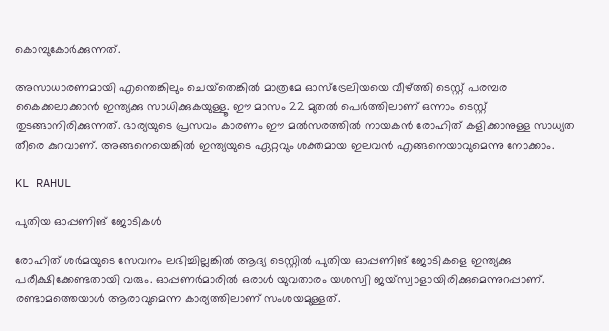കൊമ്പുകോര്‍ക്കുന്നത്.

അസാധാരണമായി എന്തെങ്കിലും ചെയ്‌തെങ്കില്‍ മാത്രമേ ഓസ്‌ട്രേലിയയെ വീഴ്ത്തി ടെസ്റ്റ് പരമ്പര കൈക്കലാക്കാന്‍ ഇന്ത്യക്കു സാധിക്കുകയുള്ളൂ. ഈ മാസം 22 മുതല്‍ പെര്‍ത്തിലാണ് ഒന്നാം ടെസ്റ്റ് തുടങ്ങാനിരിക്കുന്നത്. ഭാര്യയുടെ പ്രസവം കാരണം ഈ മല്‍സരത്തില്‍ നായകന്‍ രോഹിത് കളിക്കാനുള്ള സാധ്യത തീരെ കുറവാണ്. അങ്ങനെയെങ്കില്‍ ഇന്ത്യയുടെ ഏറ്റവും ശക്തമായ ഇലവന്‍ എങ്ങനെയാവുമെന്നു നോക്കാം.

KL RAHUL

പുതിയ ഓപ്പണിങ് ജോടികള്‍

രോഹിത് ശര്‍മയുടെ സേവനം ലഭിച്ചില്ലങ്കില്‍ ആദ്യ ടെസ്റ്റില്‍ പുതിയ ഓപ്പണിങ് ജോടികളെ ഇന്ത്യക്കു പരീക്ഷിക്കേണ്ടതായി വരും. ഓപ്പണര്‍മാരില്‍ ഒരാള്‍ യുവതാരം യശസ്വി ജയ്‌സ്വാളായിരിക്കുമെന്നുറപ്പാണ്. രണ്ടാമത്തെയാള്‍ ആരാവുമെന്ന കാര്യത്തിലാണ് സംശയമുള്ളത്.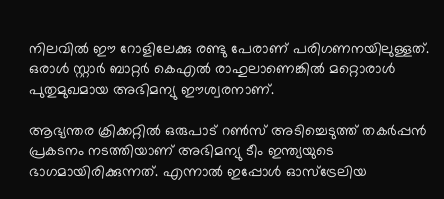നിലവില്‍ ഈ റോളിലേക്കു രണ്ടു പേരാണ് പരിഗണനയിലുള്ളത്. ഒരാള്‍ സ്റ്റാര്‍ ബാറ്റര്‍ കെഎല്‍ രാഹുലാണെങ്കില്‍ മറ്റൊരാള്‍ പുതുമുഖമായ അഭിമന്യു ഈശ്വരനാണ്.

ആഭ്യന്തര ക്രിക്കറ്റില്‍ ഒരുപാട് റണ്‍സ് അടിച്ചെടുത്ത് തകര്‍പ്പന്‍ പ്രകടനം നടത്തിയാണ് അഭിമന്യു ടീം ഇന്ത്യയുടെ ഭാഗമായിരിക്കുന്നത്. എന്നാല്‍ ഇപ്പോള്‍ ഓസ്‌ട്രേലിയ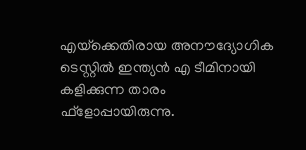എയ്‌ക്കെതിരായ അനൗദ്യോഗിക ടെസ്റ്റില്‍ ഇന്ത്യന്‍ എ ടീമിനായി കളിക്കുന്ന താരം ഫ്‌ളോപ്പായിരുന്നു.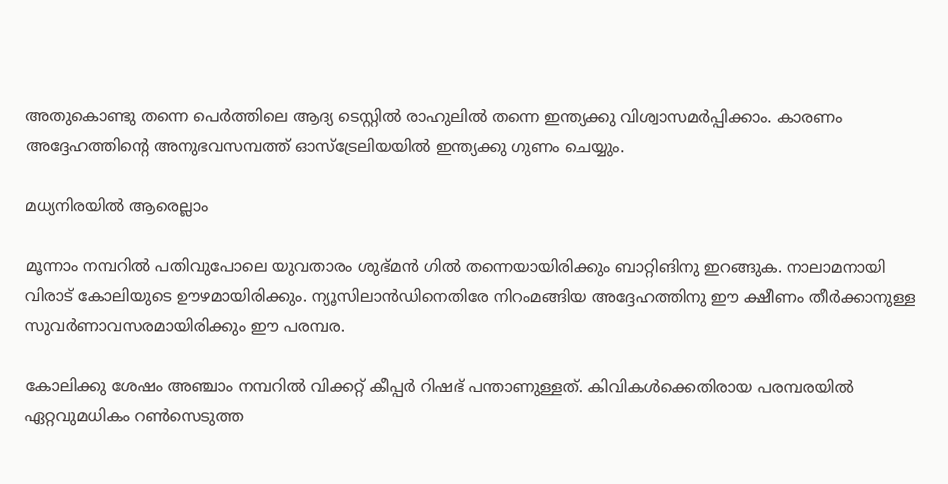അതുകൊണ്ടു തന്നെ പെര്‍ത്തിലെ ആദ്യ ടെസ്റ്റില്‍ രാഹുലില്‍ തന്നെ ഇന്ത്യക്കു വിശ്വാസമര്‍പ്പിക്കാം. കാരണം അദ്ദേഹത്തിന്റെ അനുഭവസമ്പത്ത് ഓസ്‌ട്രേലിയയില്‍ ഇന്ത്യക്കു ഗുണം ചെയ്യും.

മധ്യനിരയില്‍ ആരെല്ലാം

മൂന്നാം നമ്പറില്‍ പതിവുപോലെ യുവതാരം ശുഭ്മന്‍ ഗില്‍ തന്നെയായിരിക്കും ബാറ്റിങിനു ഇറങ്ങുക. നാലാമനായി വിരാട് കോലിയുടെ ഊഴമായിരിക്കും. ന്യൂസിലാന്‍ഡിനെതിരേ നിറംമങ്ങിയ അദ്ദേഹത്തിനു ഈ ക്ഷീണം തീര്‍ക്കാനുള്ള സുവര്‍ണാവസരമായിരിക്കും ഈ പരമ്പര.

കോലിക്കു ശേഷം അഞ്ചാം നമ്പറില്‍ വിക്കറ്റ് കീപ്പര്‍ റിഷഭ് പന്താണുള്ളത്. കിവികള്‍ക്കെതിരായ പരമ്പരയില്‍ ഏറ്റവുമധികം റണ്‍സെടുത്ത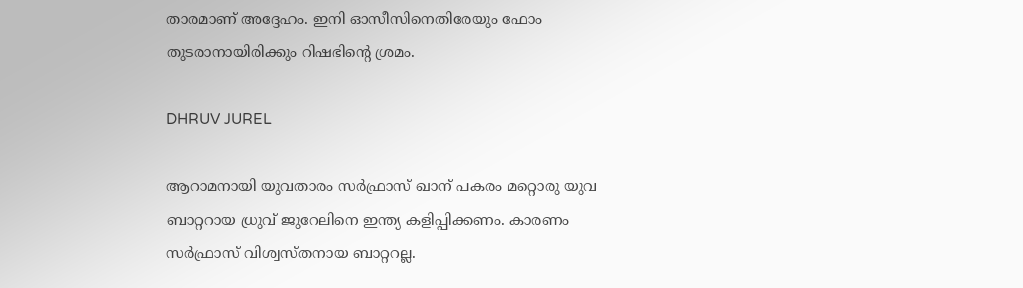താരമാണ് അദ്ദേഹം. ഇനി ഓസീസിനെതിരേയും ഫോം തുടരാനായിരിക്കും റിഷഭിന്റെ ശ്രമം.

DHRUV JUREL

ആറാമനായി യുവതാരം സര്‍ഫ്രാസ് ഖാന് പകരം മറ്റൊരു യുവ ബാറ്ററായ ധ്രുവ് ജുറേലിനെ ഇന്ത്യ കളിപ്പിക്കണം. കാരണം സര്‍ഫ്രാസ് വിശ്വസ്തനായ ബാറ്ററല്ല.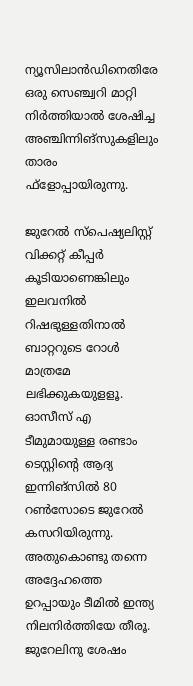ന്യൂസിലാന്‍ഡിനെതിരേ ഒരു സെഞ്ച്വറി മാറ്റി നിര്‍ത്തിയാല്‍ ശേഷിച്ച അഞ്ചിന്നിങ്‌സുകളിലും താരം ഫ്‌ളോപ്പായിരുന്നു.

ജുറേല്‍ സ്‌പെഷ്യലിസ്റ്റ് വിക്കറ്റ് കീപ്പര്‍ കൂടിയാണെങ്കിലും ഇലവനില്‍ റിഷഭുള്ളതിനാല്‍ ബാറ്ററുടെ റോള്‍ മാത്രമേ ലഭിക്കുകയുളളൂ. ഓസീസ് എ ടീമുമായുള്ള രണ്ടാം ടെസ്റ്റിന്റെ ആദ്യ ഇന്നിങ്‌സില്‍ 80 റണ്‍സോടെ ജുറേല്‍ കസറിയിരുന്നു. അതുകൊണ്ടു തന്നെ അദ്ദേഹത്തെ ഉറപ്പായും ടീമില്‍ ഇന്ത്യ നിലനിര്‍ത്തിയേ തീരൂ. ജുറേലിനു ശേഷം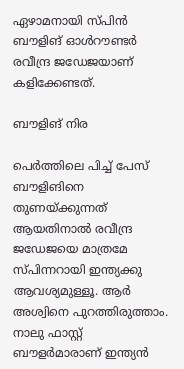ഏഴാമനായി സ്പിന്‍ ബൗളിങ് ഓള്‍റൗണ്ടര്‍ രവീന്ദ്ര ജഡേജയാണ് കളിക്കേണ്ടത്.

ബൗളിങ് നിര

പെര്‍ത്തിലെ പിച്ച് പേസ് ബൗളിങിനെ തുണയ്ക്കുന്നത് ആയതിനാല്‍ രവീന്ദ്ര ജഡേജയെ മാത്രമേ സ്പിന്നറായി ഇന്ത്യക്കു ആവശ്യമുള്ളൂ. ആര്‍ അശ്വിനെ പുറത്തിരുത്താം. നാലു ഫാസ്റ്റ് ബൗളര്‍മാരാണ് ഇന്ത്യന്‍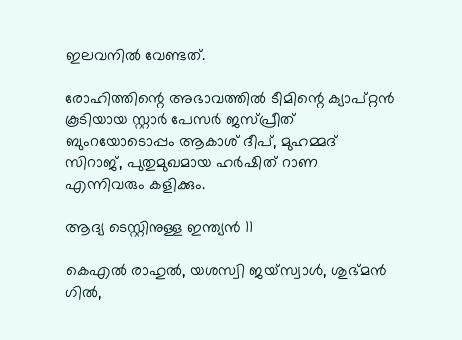ഇലവനില്‍ വേണ്ടത്.

രോഹിത്തിന്റെ അഭാവത്തില്‍ ടീമിന്റെ ക്യാപ്റ്റന്‍ കൂടിയായ സ്റ്റാര്‍ പേസര്‍ ജസ്പ്രീത് ബുംറയോടൊപ്പം ആകാശ് ദീപ്, മുഹമ്മദ് സിറാജ്, പുതുമുഖമായ ഹര്‍ഷിത് റാണ എന്നിവരും കളിക്കും.

ആദ്യ ടെസ്റ്റിനുള്ള ഇന്ത്യന്‍ 11

കെഎല്‍ രാഹുല്‍, യശസ്വി ജയ്‌സ്വാള്‍, ശുഭ്മന്‍ ഗില്‍,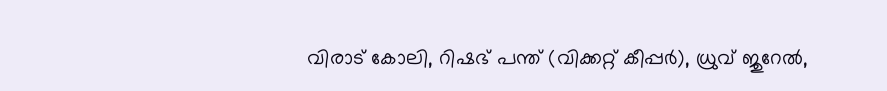വിരാട് കോലി, റിഷഭ് പന്ത് (വിക്കറ്റ് കീപ്പര്‍), ധ്രുവ് ജുറേല്‍,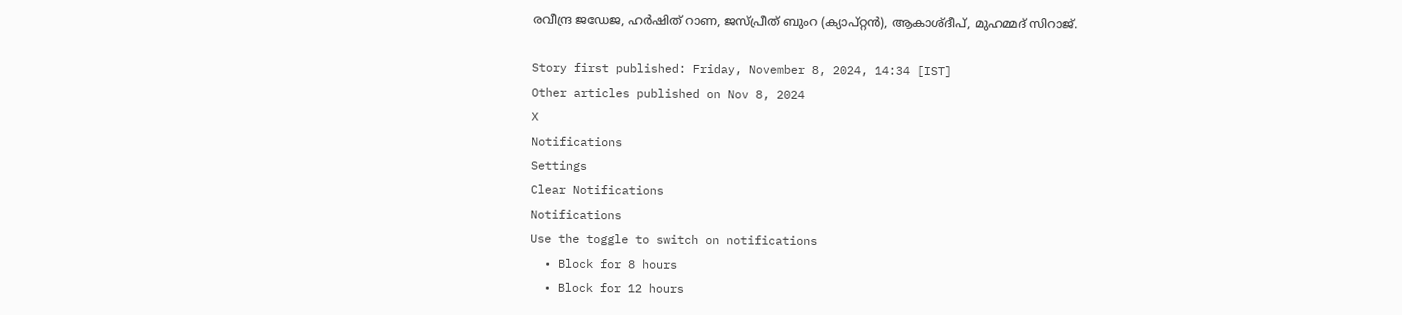രവീന്ദ്ര ജഡേജ, ഹര്‍ഷിത് റാണ, ജസ്പ്രീത് ബുംറ (ക്യാപ്റ്റന്‍), ആകാശ്ദീപ്, മുഹമ്മദ് സിറാജ്.

Story first published: Friday, November 8, 2024, 14:34 [IST]
Other articles published on Nov 8, 2024
X
Notifications
Settings
Clear Notifications
Notifications
Use the toggle to switch on notifications
  • Block for 8 hours
  • Block for 12 hours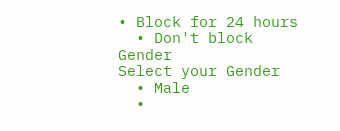• Block for 24 hours
  • Don't block
Gender
Select your Gender
  • Male
  •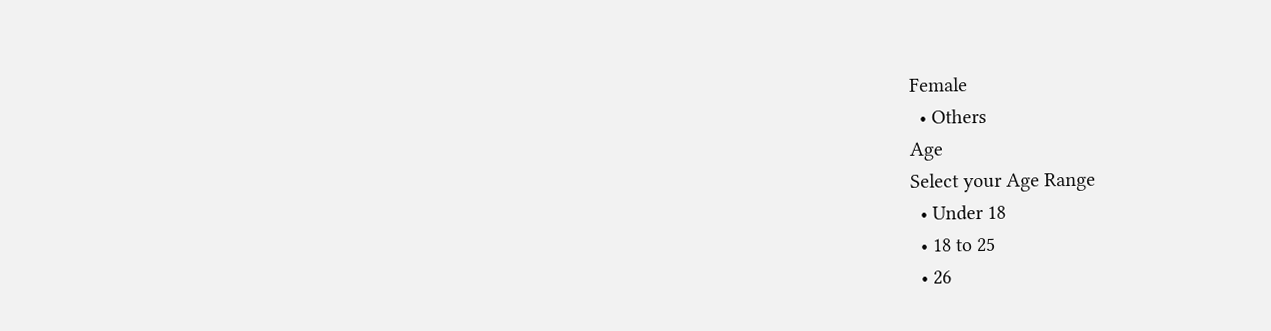Female
  • Others
Age
Select your Age Range
  • Under 18
  • 18 to 25
  • 26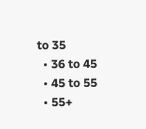to 35
  • 36 to 45
  • 45 to 55
  • 55+